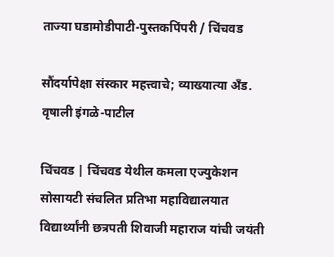ताज्या घडामोडीपाटी-पुस्तकपिंपरी / चिंचवड

सौंदर्यापेक्षा संस्कार महत्त्वाचे; व्याख्यात्या अँड. वृषाली इंगळे-पाटील

चिंचवड | चिंचवड येथील कमला एज्युकेशन सोसायटी संचलित प्रतिभा महाविद्यालयात विद्यार्थ्यांनी छत्रपती शिवाजी महाराज यांची जयंती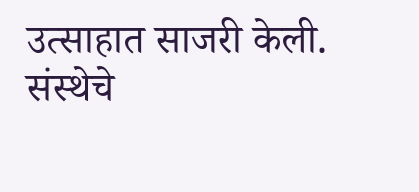उत्साहात साजरी केली. संस्थेचे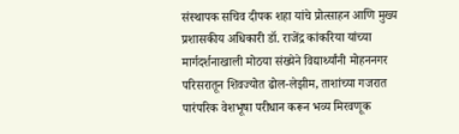संस्थापक सचिव दीपक शहा यांचे प्रोत्साहन आणि मुख्य प्रशासकीय अधिकारी डॉ. राजेंद्र कांकरिया यांच्या मार्गदर्शनाखाली मोठया संख्येने विद्यार्थ्यांनी मोहननगर परिसरातून शिवज्योत ढोल-लेझीम, ताशांच्या गजरात पारंपरिक वेशभूषा परीधान करून भव्य मिरवणूक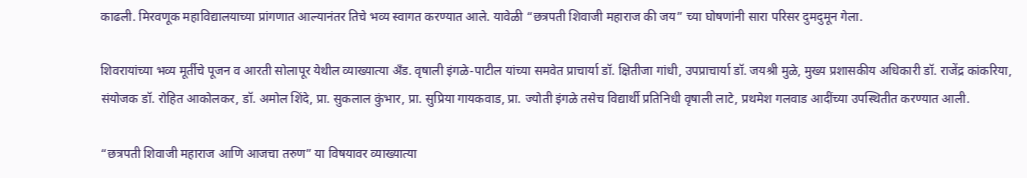काढली. मिरवणूक महाविद्यालयाच्या प्रांगणात आल्यानंतर तिचे भव्य स्वागत करण्यात आले. यावेळी “छत्रपती शिवाजी महाराज की जय” च्या घोषणांनी सारा परिसर दुमदुमून गेला.

शिवरायांच्या भव्य मूर्तीचे पूजन व आरती सोलापूर येथील व्याख्यात्या अँड. वृषाली इंगळे-पाटील यांच्या समवेत प्राचार्या डॉ. क्षितीजा गांधी, उपप्राचार्या डॉ. जयश्री मुळे, मुख्य प्रशासकीय अधिकारी डॉ. राजेंद्र कांकरिया, संयोजक डॉ. रोहित आकोलकर, डॉ. अमोल शिंदे, प्रा. सुकलाल कुंभार, प्रा. सुप्रिया गायकवाड, प्रा. ज्योती इंगळे तसेच विद्यार्थी प्रतिनिधी वृषाली लाटे, प्रथमेश गलवाड आदींच्या उपस्थितीत करण्यात आली.

“छत्रपती शिवाजी महाराज आणि आजचा तरुण” या विषयावर व्याख्यात्या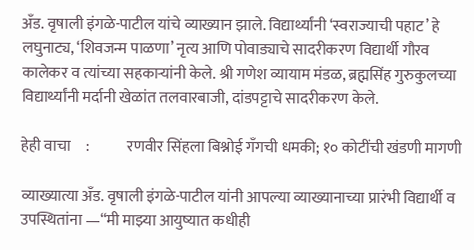अँड. वृषाली इंगळे-पाटील यांचे व्याख्यान झाले. विद्यार्थ्यांनी ‘स्वराज्याची पहाट’ हे लघुनाट्य, ‘शिवजन्म पाळणा’ नृत्य आणि पोवाड्याचे सादरीकरण विद्यार्थी गौरव कालेकर व त्यांच्या सहकाऱ्यांनी केले. श्री गणेश व्यायाम मंडळ, ब्रह्मसिंह गुरुकुलच्या विद्यार्थ्यांनी मर्दानी खेळांत तलवारबाजी, दांडपट्टाचे सादरीकरण केले.

हेही वाचा     :            रणवीर सिंहला बिश्नोई गँगची धमकी; १० कोटींची खंडणी मागणी

व्याख्यात्या अँड. वृषाली इंगळे-पाटील यांनी आपल्या व्याख्यानाच्या प्रारंभी विद्यार्थी व उपस्थितांना —“मी माझ्या आयुष्यात कधीही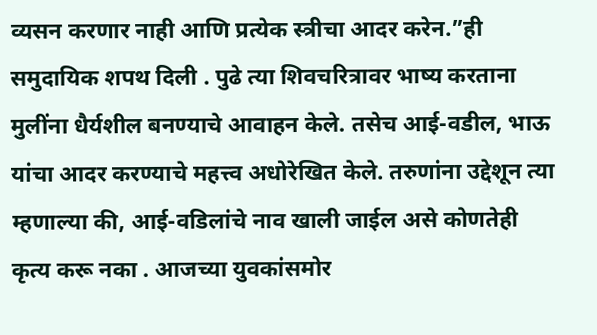व्यसन करणार नाही आणि प्रत्येक स्त्रीचा आदर करेन.”ही समुदायिक शपथ दिली . पुढे त्या शिवचरित्रावर भाष्य करताना मुलींना धैर्यशील बनण्याचे आवाहन केले. तसेच आई-वडील, भाऊ यांचा आदर करण्याचे महत्त्व अधोरेखित केले. तरुणांना उद्देशून त्या म्हणाल्या की, आई-वडिलांचे नाव खाली जाईल असे कोणतेही कृत्य करू नका . आजच्या युवकांसमोर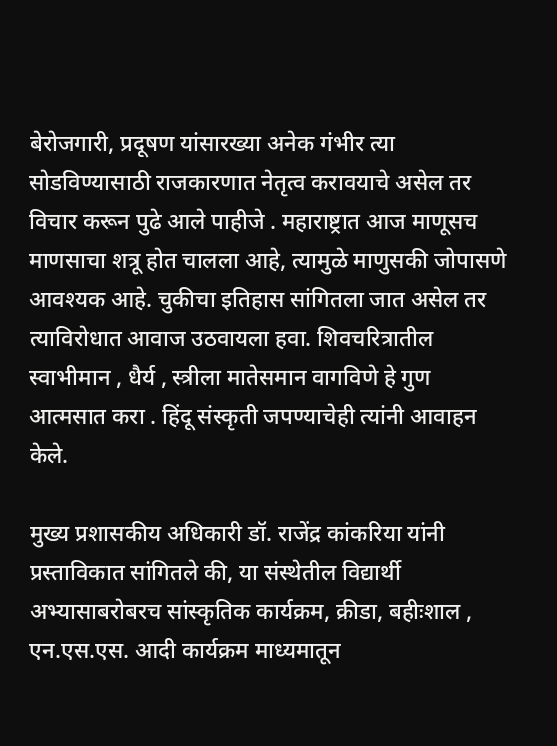बेरोजगारी, प्रदूषण यांसारख्या अनेक गंभीर त्या सोडविण्यासाठी राजकारणात नेतृत्व करावयाचे असेल तर विचार करून पुढे आले पाहीजे . महाराष्ट्रात आज माणूसच माणसाचा शत्रू होत चालला आहे, त्यामुळे माणुसकी जोपासणे आवश्यक आहे. चुकीचा इतिहास सांगितला जात असेल तर त्याविरोधात आवाज उठवायला हवा. शिवचरित्रातील स्वाभीमान , धैर्य , स्त्रीला मातेसमान वागविणे हे गुण आत्मसात करा . हिंदू संस्कृती जपण्याचेही त्यांनी आवाहन केले.

मुख्य प्रशासकीय अधिकारी डॉ. राजेंद्र कांकरिया यांनी प्रस्ताविकात सांगितले की, या संस्थेतील विद्यार्थी अभ्यासाबरोबरच सांस्कृतिक कार्यक्रम, क्रीडा, बहीःशाल , एन.एस.एस. आदी कार्यक्रम माध्यमातून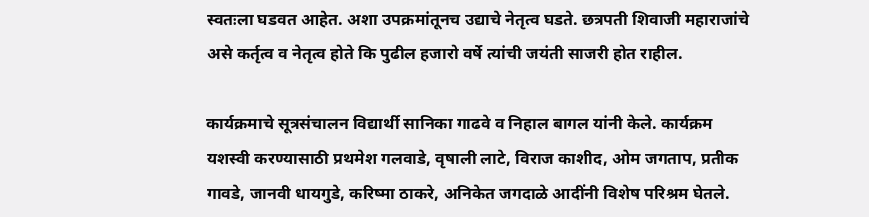स्वतःला घडवत आहेत. अशा उपक्रमांतूनच उद्याचे नेतृत्व घडते. छत्रपती शिवाजी महाराजांचे असे कर्तृत्व व नेतृत्व होते कि पुढील हजारो वर्षे त्यांची जयंती साजरी होत राहील.

कार्यक्रमाचे सूत्रसंचालन विद्यार्थी सानिका गाढवे व निहाल बागल यांनी केले. कार्यक्रम यशस्वी करण्यासाठी प्रथमेश गलवाडे, वृषाली लाटे, विराज काशीद, ओम जगताप, प्रतीक गावडे, जानवी धायगुडे, करिष्मा ठाकरे, अनिकेत जगदाळे आदींनी विशेष परिश्रम घेतले.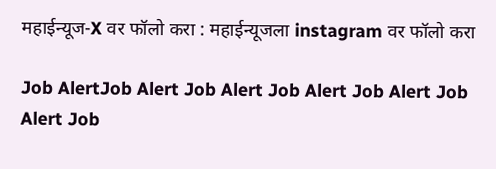महाईन्यूज-X वर फॉलो करा : महाईन्यूजला instagram वर फॉलो करा

Job AlertJob Alert Job Alert Job Alert Job Alert Job Alert Job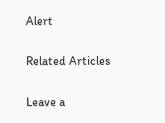Alert

Related Articles

Leave a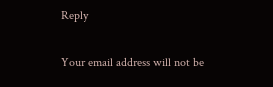Reply

Your email address will not be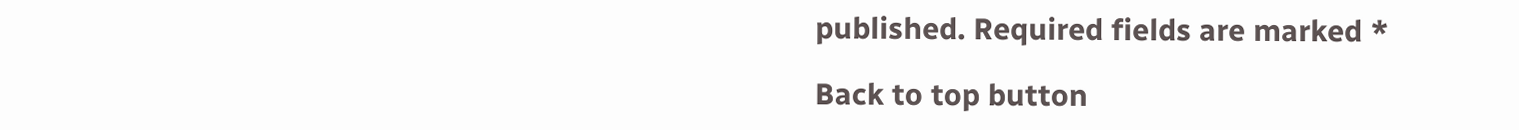published. Required fields are marked *

Back to top button